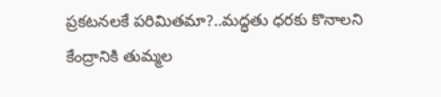ప్రకటనలకే పరిమితమా?..మద్ధతు ధరకు కొనాలని కేంద్రానికి తుమ్మల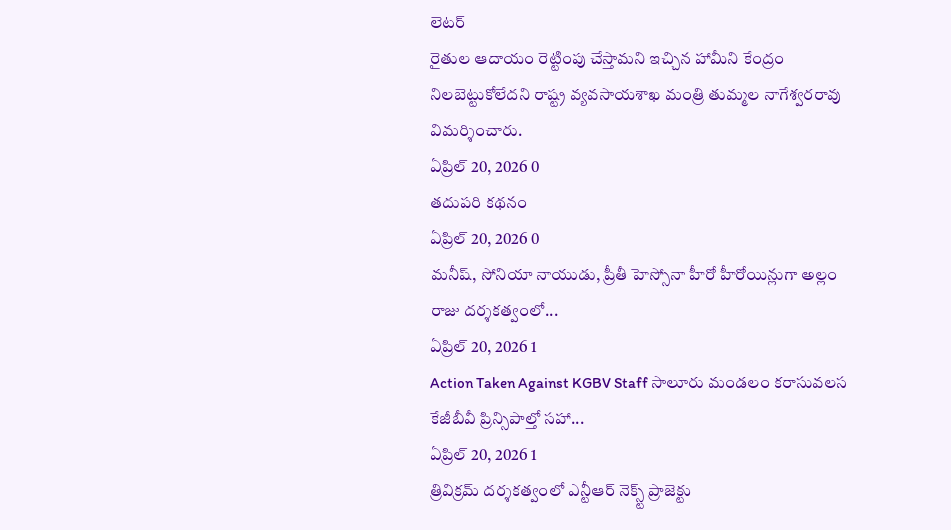లెటర్
రైతుల ఆదాయం రెట్టింపు చేస్తామని ఇచ్చిన హామీని కేంద్రం నిలబెట్టుకోలేదని రాష్ట్ర వ్యవసాయశాఖ మంత్రి తుమ్మల నాగేశ్వరరావు విమర్శించారు.
ఏప్రిల్ 20, 2026 0
తదుపరి కథనం
ఏప్రిల్ 20, 2026 0
మనీష్, సోనియా నాయుడు, ప్రీతీ హెస్సోనా హీరో హీరోయిన్లుగా అల్లం రాజు దర్శకత్వంలో...
ఏప్రిల్ 20, 2026 1
Action Taken Against KGBV Staff సాలూరు మండలం కరాసువలస కేజీబీవీ ప్రిన్సిపాల్తో సహా...
ఏప్రిల్ 20, 2026 1
త్రివిక్రమ్ దర్శకత్వంలో ఎన్టీఆర్ నెక్స్ట్ ప్రాజెక్టు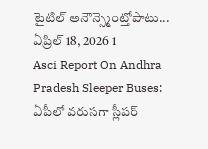టైటిల్ అనౌన్స్మెంట్తోపాటు...
ఏప్రిల్ 18, 2026 1
Asci Report On Andhra Pradesh Sleeper Buses: ఏపీలో వరుసగా స్లీపర్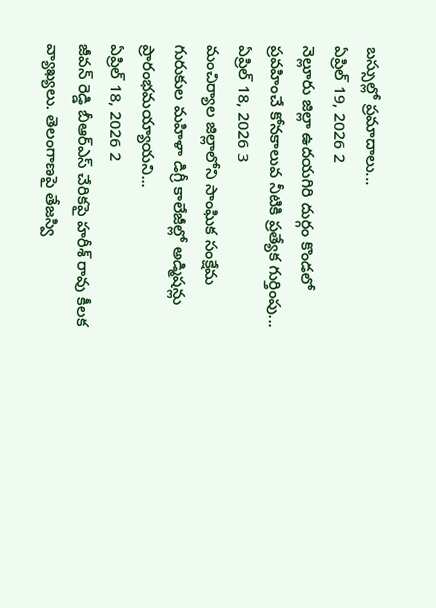బస్సుల్లో ప్రమాదాలు...
ఏప్రిల్ 19, 2026 2
నెల్లూరు జిల్లా ఉదయగిరి దుర్గం కొండలో ప్రవహించే కోనకాలువ నీటికి ప్రత్యేక గుర్తింపు...
ఏప్రిల్ 18, 2026 3
మంచిర్యాల జిల్లాలోని సాంఘిక సంక్షేమ గురుకుల మహిళా డిగ్రీ కాలేజీల్లో అడ్మిషన్లు ప్రారంభమయ్యాయని...
ఏప్రిల్ 18, 2026 2
జీవన్ రెడ్డి బీఆర్ఎస్ చేరికపై హరీశ్ రావు కీలక వ్యాఖ్యలు. తెలంగాణపై తేజస్వి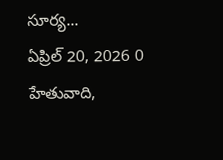సూర్య...
ఏప్రిల్ 20, 2026 0
హేతువాది,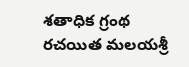శతాధిక గ్రంథ రచయిత మలయశ్రీ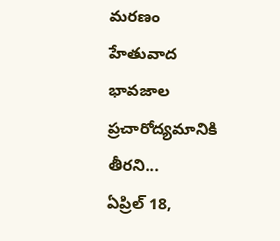మరణం హేతువాద భావజాల ప్రచారోద్యమానికి తీరని...
ఏప్రిల్ 18,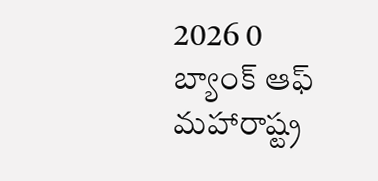2026 0
బ్యాంక్ ఆఫ్ మహారాష్ట్ర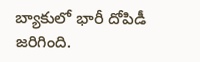బ్యాకులో భారీ దోపిడీ జరిగింది.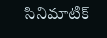సినిమాటిక్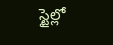స్టైల్లో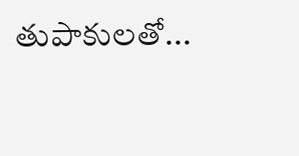తుపాకులతో...